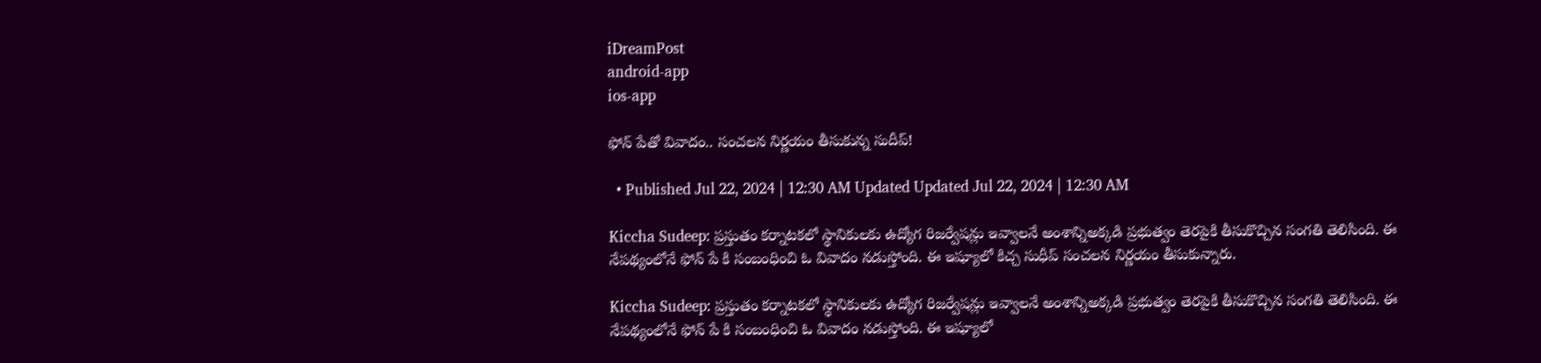iDreamPost
android-app
ios-app

ఫోన్‌ పేతో వివాదం.. సంచలన నిర్ణయం తీసుకున్న సుదీప్!

  • Published Jul 22, 2024 | 12:30 AM Updated Updated Jul 22, 2024 | 12:30 AM

Kiccha Sudeep: ప్రస్తుతం కర్నాటకలో స్థానికులకు ఉద్యోగ రిజర్వేషన్లు ఇవ్వాలనే అంశాన్నిఅక్కడి ప్రభుత్వం తెరపైకి తీసుకొచ్చిన సంగతి తెలిసింది. ఈ నేపథ్యంలోనే ఫోన్ పే కి సంబంధించి ఓ వివాదం నడుస్తోంది. ఈ ఇష్యూలో కిచ్చ సుధీప్ సంచలన నిర్ణయం తీసుకున్నారు.

Kiccha Sudeep: ప్రస్తుతం కర్నాటకలో స్థానికులకు ఉద్యోగ రిజర్వేషన్లు ఇవ్వాలనే అంశాన్నిఅక్కడి ప్రభుత్వం తెరపైకి తీసుకొచ్చిన సంగతి తెలిసింది. ఈ నేపథ్యంలోనే ఫోన్ పే కి సంబంధించి ఓ వివాదం నడుస్తోంది. ఈ ఇష్యూలో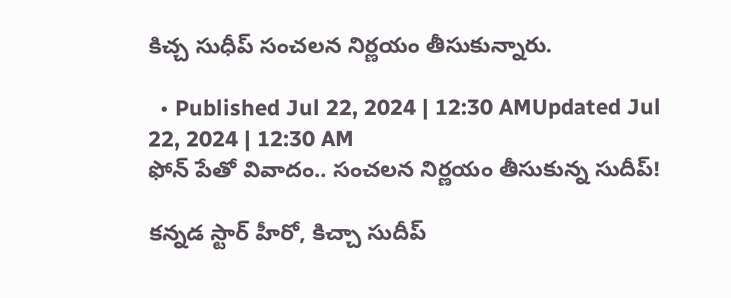కిచ్చ సుధీప్ సంచలన నిర్ణయం తీసుకున్నారు.

  • Published Jul 22, 2024 | 12:30 AMUpdated Jul 22, 2024 | 12:30 AM
ఫోన్‌ పేతో వివాదం.. సంచలన నిర్ణయం తీసుకున్న సుదీప్!

కన్నడ స్టార్ హీరో, కిచ్చా సుదీప్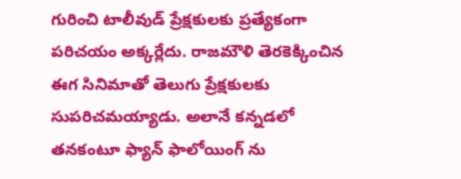గురించి టాలీవుడ్ ప్రేక్షకులకు ప్రత్యేకంగా పరిచయం అక్కర్లేదు. రాజమౌళి తెరకెక్కించిన  ఈగ సినిమాతో తెలుగు ప్రేక్షకులకు సుపరిచమయ్యాడు. అలానే కన్నడలో తనకంటూ ఫ్యాన్ ఫాలోయింగ్ ను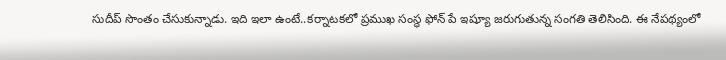సుదీప్ సొంతం చేసుకున్నాడు. ఇది ఇలా ఉంటే..కర్నాటకలో ప్రముఖ సంస్థ ఫోన్ పే ఇష్యూ జరుగుతున్న సంగతి తెలిసింది. ఈ నేపథ్యంలో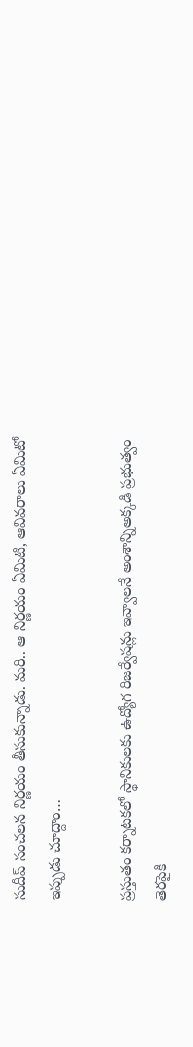సుదీప్ సంచలన నిర్ణయం తీసుకున్నాడు. మరి.. ఆ నిర్ణయం ఏమిటి, ఆవివరాలు ఏమిటో ఇప్పుడు చూద్దాం…

ప్రస్తుతం కర్నాటకలో స్థానికులకు ఉద్యోగ రిజర్వేషన్లు ఇవ్వాలనే అంశాన్నిఅక్కడి ప్రభుత్వం తెరపైకి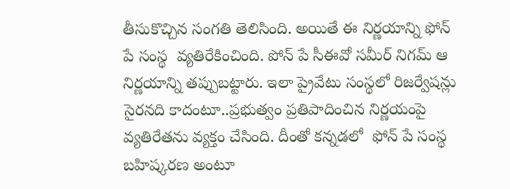తీసుకొచ్చిన సంగతి తెలిసింది. అయితే ఈ నిర్ణయాన్ని ఫోన్ పే సంస్థ  వ్యతిరేకించింది. పోన్‌ పే సీఈవో సమీర్ నిగమ్ ఆ నిర్ణయాన్ని తప్పుబట్టారు. ఇలా ప్రైవేటు సంస్థలో రిజర్వేషన్లు సైరనది కాదంటూ..ప్రభుత్వం ప్రతిపాదించిన నిర్ణయంపై వ్యతిరేతను వ్యక్తం చేసింది. దీంతో కన్నడలో  ఫోన్ పే సంస్థ బహిష్కరణ అంటూ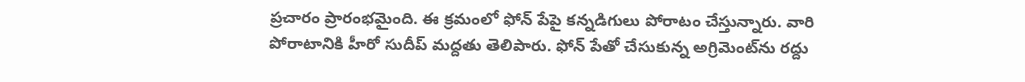ప్రచారం ప్రారంభమైంది. ఈ క్రమంలో ఫోన్ పేపై కన్నడిగులు పోరాటం చేస్తున్నారు. వారి పోరాటానికి హీరో సుదీప్ మద్దతు తెలిపారు. ఫోన్ పేతో చేసుకున్న అగ్రిమెంట్‌ను రద్దు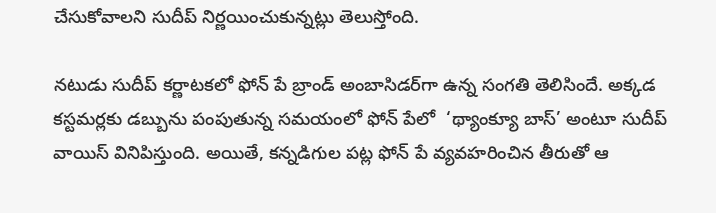చేసుకోవాలని సుదీప్ నిర్ణయించుకున్నట్లు తెలుస్తోంది.

నటుడు సుదీప్ కర్ణాటకలో ఫోన్ పే బ్రాండ్ అంబాసిడర్‌గా ఉన్న సంగతి తెలిసిందే. అక్కడ కస్టమర్లకు డబ్బును పంపుతున్న సమయంలో ఫోన్ పేలో  ‘థ్యాంక్యూ బాస్‌’ అంటూ సుదీప్‌ వాయిస్‌ వినిపిస్తుంది. అయితే, కన్నడిగుల పట్ల ఫోన్‌ పే వ్యవహరించిన తీరుతో ఆ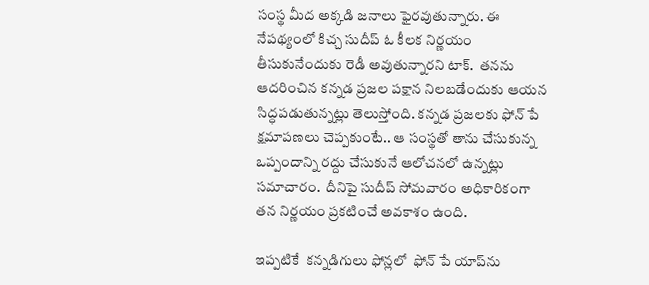సంస్థ మీద అక్కడి జనాలు ఫైరవుతున్నారు. ఈ నేప‌థ్యంలో కిచ్చ సుదీప్‌ ఓ కీల‌క నిర్ణ‌యం తీసుకునేందుకు రెడీ అవుతున్నారని టాక్.  తనను ఆదరించిన కన్నడ ప్రజల పక్షాన నిలబడేందుకు ఆయన సిద్ధపడుతున్నట్లు తెలుస్తోంది. కన్నడ ప్రజలకు ఫోన్ పే క్షమాపణలు చెప్పకుంటే.. ఆ సంస్థతో తాను చేసుకున్న ఒప్పందాన్ని రద్దు చేసుకునే ఆలోచనలో ఉన్నట్లు సమాచారం.  దీనిపై సుదీప్ సోమవారం అధికారికంగా తన నిర్ణయం ప్రకటించే అవకాశం ఉంది.

ఇప్పటికే  కన్నడిగులు ఫోన్లలో  ఫోన్ పే యాప్‌ను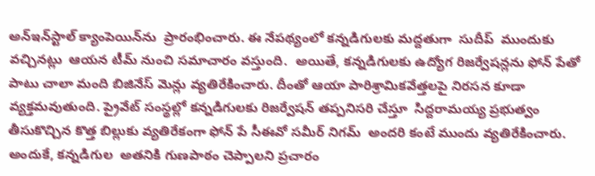అన్‌ఇన్‌స్టాల్ క్యాంపెయిన్‌ను  ప్రారంభించారు. ఈ నేపథ్యంలో కన్నడిగులకు మద్దతుగా  సుదీప్  ముందుకు వచ్చినట్లు  ఆయన టీమ్ నుంచి సమాచారం వస్తుంది.  అయితే, కన్నడిగులకు ఉద్యోగ రిజర్వేషన్లను ఫోన్ పేతో పాటు చాలా మంది బిజినేస్ మెన్లు వ్యతిరేకించారు. దీంతో ఆయా పారిశ్రామికవేత్తలపై నిరసన కూడా వ్యక్తమవుతుంది. ప్రైవేట్ సంస్థల్లో కన్నడిగులకు రిజర్వేషన్ తప్పనిసరి చేస్తూ  సిద్దరామయ్య ప్రభుత్వం తీసుకొచ్చిన కొత్త బిల్లుకు వ్యతిరేకంగా ఫోన్ పే సీఈవో సమీర్ నిగమ్  అందరి కంటే ముందు వ్యతిరేకించారు.  అందుకే, కన్నడిగుల  అతనికి గుణపాఠం చెప్పాలని ప్రచారం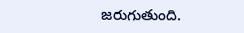జరుగుతుంది.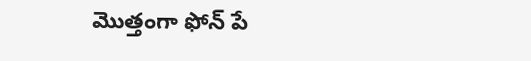మొత్తంగా ఫోన్ పే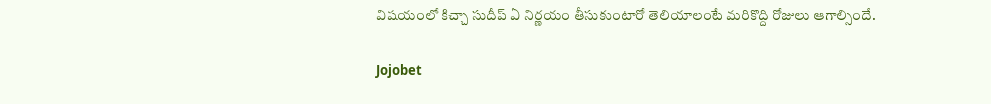విషయంలో కిచ్చా సుదీప్ ఏ నిర్ణయం తీసుకుంటారో తెలియాలంటే మరికొద్ది రోజులు ఆగాల్సిందే.

Jojobet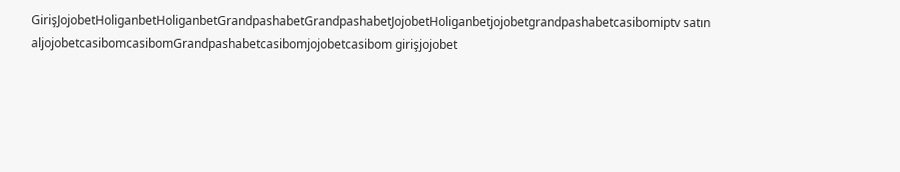GirişJojobetHoliganbetHoliganbetGrandpashabetGrandpashabetJojobetHoliganbetjojobetgrandpashabetcasibomiptv satın aljojobetcasibomcasibomGrandpashabetcasibomjojobetcasibom girişjojobet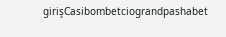girişCasibombetciograndpashabet